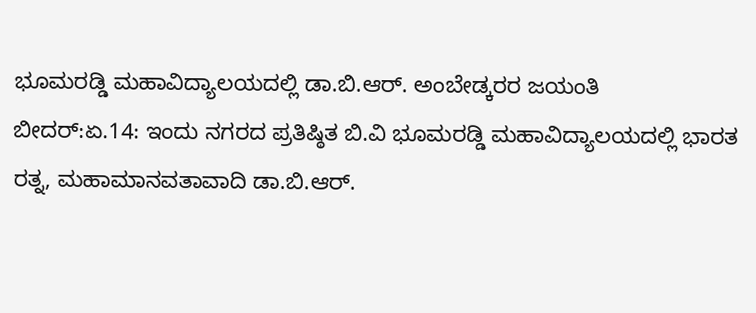ಭೂಮರಡ್ಡಿ ಮಹಾವಿದ್ಯಾಲಯದಲ್ಲಿ ಡಾ.ಬಿ.ಆರ್. ಅಂಬೇಡ್ಕರರ ಜಯಂತಿ
ಬೀದರ್:ಏ.14: ಇಂದು ನಗರದ ಪ್ರತಿಷ್ಠಿತ ಬಿ.ವಿ ಭೂಮರಡ್ಡಿ ಮಹಾವಿದ್ಯಾಲಯದಲ್ಲಿ ಭಾರತ ರತ್ನ, ಮಹಾಮಾನವತಾವಾದಿ ಡಾ.ಬಿ.ಆರ್.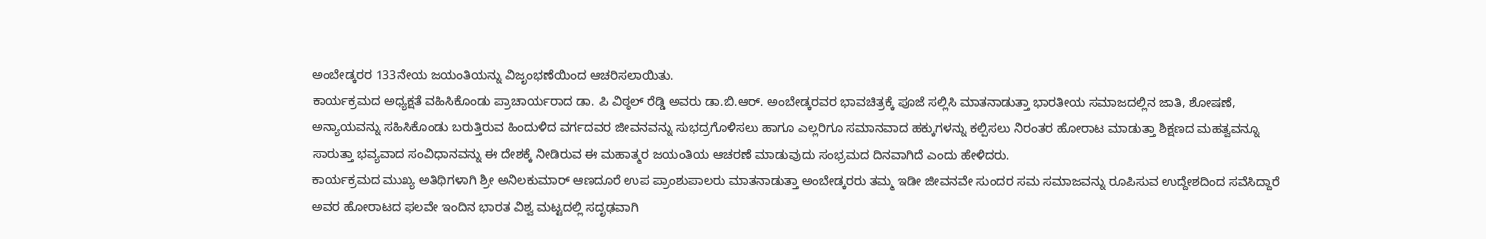ಅಂಬೇಡ್ಕರರ 133ನೇಯ ಜಯಂತಿಯನ್ನು ವಿಜೃಂಭಣೆಯಿಂದ ಆಚರಿಸಲಾಯಿತು.
ಕಾರ್ಯಕ್ರಮದ ಅಧ್ಯಕ್ಷತೆ ವಹಿಸಿಕೊಂಡು ಪ್ರಾಚಾರ್ಯರಾದ ಡಾ. ಪಿ ವಿಠ್ಠಲ್ ರೆಡ್ಡಿ ಅವರು ಡಾ.ಬಿ.ಆರ್. ಅಂಬೇಡ್ಕರವರ ಭಾವಚಿತ್ರಕ್ಕೆ ಪೂಜೆ ಸಲ್ಲಿಸಿ ಮಾತನಾಡುತ್ತಾ ಭಾರತೀಯ ಸಮಾಜದಲ್ಲಿನ ಜಾತಿ, ಶೋಷಣೆ, ಅನ್ಯಾಯವನ್ನು ಸಹಿಸಿಕೊಂಡು ಬರುತ್ತಿರುವ ಹಿಂದುಳಿದ ವರ್ಗದವರ ಜೀವನವನ್ನು ಸುಭದ್ರಗೊಳಿಸಲು ಹಾಗೂ ಎಲ್ಲರಿಗೂ ಸಮಾನವಾದ ಹಕ್ಕುಗಳನ್ನು ಕಲ್ಪಿಸಲು ನಿರಂತರ ಹೋರಾಟ ಮಾಡುತ್ತಾ ಶಿಕ್ಷಣದ ಮಹತ್ವವನ್ನೂ ಸಾರುತ್ತಾ ಭವ್ಯವಾದ ಸಂವಿಧಾನವನ್ನು ಈ ದೇಶಕ್ಕೆ ನೀಡಿರುವ ಈ ಮಹಾತ್ಮರ ಜಯಂತಿಯ ಆಚರಣೆ ಮಾಡುವುದು ಸಂಭ್ರಮದ ದಿನವಾಗಿದೆ ಎಂದು ಹೇಳಿದರು.
ಕಾರ್ಯಕ್ರಮದ ಮುಖ್ಯ ಅತಿಥಿಗಳಾಗಿ ಶ್ರೀ ಅನಿಲಕುಮಾರ್ ಆಣದೂರೆ ಉಪ ಪ್ರಾಂಶುಪಾಲರು ಮಾತನಾಡುತ್ತಾ ಅಂಬೇಡ್ಕರರು ತಮ್ಮ ಇಡೀ ಜೀವನವೇ ಸುಂದರ ಸಮ ಸಮಾಜವನ್ನು ರೂಪಿಸುವ ಉದ್ದೇಶದಿಂದ ಸವೆಸಿದ್ದಾರೆ ಅವರ ಹೋರಾಟದ ಫಲವೇ ಇಂದಿನ ಭಾರತ ವಿಶ್ವ ಮಟ್ಟದಲ್ಲಿ ಸದೃಢವಾಗಿ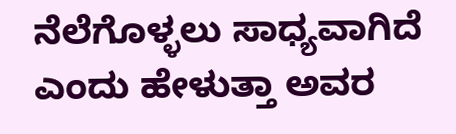ನೆಲೆಗೊಳ್ಳಲು ಸಾಧ್ಯವಾಗಿದೆ ಎಂದು ಹೇಳುತ್ತಾ ಅವರ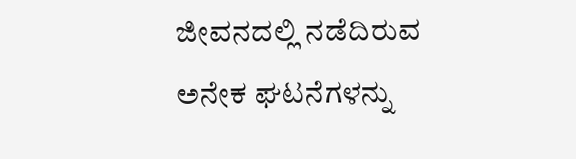ಜೀವನದಲ್ಲಿ ನಡೆದಿರುವ ಅನೇಕ ಘಟನೆಗಳನ್ನು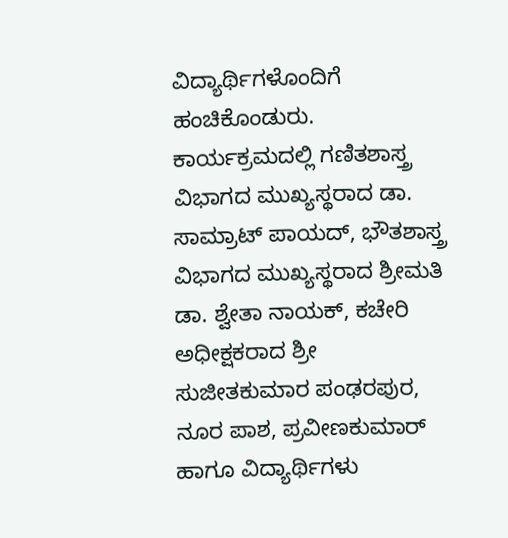ವಿದ್ಯಾರ್ಥಿಗಳೊಂದಿಗೆ ಹಂಚಿಕೊಂಡುರು.
ಕಾರ್ಯಕ್ರಮದಲ್ಲಿ ಗಣಿತಶಾಸ್ತ್ರ ವಿಭಾಗದ ಮುಖ್ಯಸ್ಥರಾದ ಡಾ. ಸಾಮ್ರಾಟ್ ಪಾಯದ್, ಭೌತಶಾಸ್ತ್ರ ವಿಭಾಗದ ಮುಖ್ಯಸ್ಥರಾದ ಶ್ರೀಮತಿ ಡಾ. ಶ್ವೇತಾ ನಾಯಕ್, ಕಚೇರಿ ಅಧೀಕ್ಷಕರಾದ ಶ್ರೀ ಸುಜೀತಕುಮಾರ ಪಂಢರಪುರ, ನೂರ ಪಾಶ, ಪ್ರವೀಣಕುಮಾರ್ ಹಾಗೂ ವಿದ್ಯಾರ್ಥಿಗಳು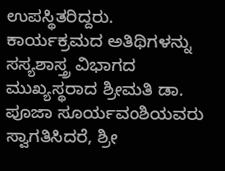ಉಪಸ್ಥಿತರಿದ್ದರು.
ಕಾರ್ಯಕ್ರಮದ ಅತಿಥಿಗಳನ್ನು ಸಸ್ಯಶಾಸ್ತ್ರ ವಿಭಾಗದ ಮುಖ್ಯಸ್ಥರಾದ ಶ್ರೀಮತಿ ಡಾ. ಪೂಜಾ ಸೂರ್ಯವಂಶಿಯವರು ಸ್ವಾಗತಿಸಿದರೆ, ಶ್ರೀ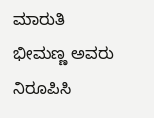ಮಾರುತಿ ಭೀಮಣ್ಣ ಅವರು ನಿರೂಪಿಸಿ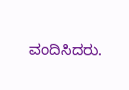ವಂದಿಸಿದರು.